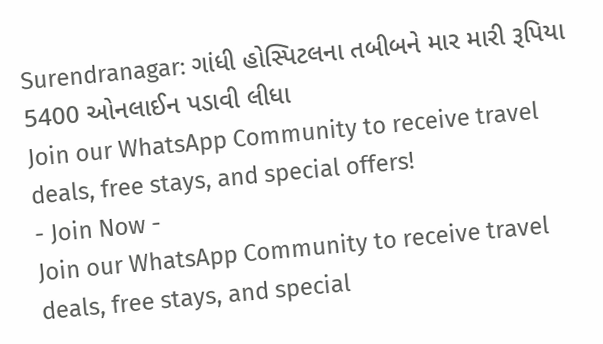Surendranagar: ગાંધી હોસ્પિટલના તબીબને માર મારી રૂપિયા 5400 ઓનલાઈન પડાવી લીધા
Join our WhatsApp Community to receive travel deals, free stays, and special offers!
- Join Now -
Join our WhatsApp Community to receive travel deals, free stays, and special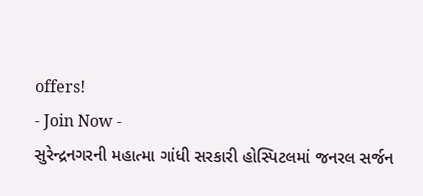offers!
- Join Now -
સુરેન્દ્રનગરની મહાત્મા ગાંધી સરકારી હોસ્પિટલમાં જનરલ સર્જન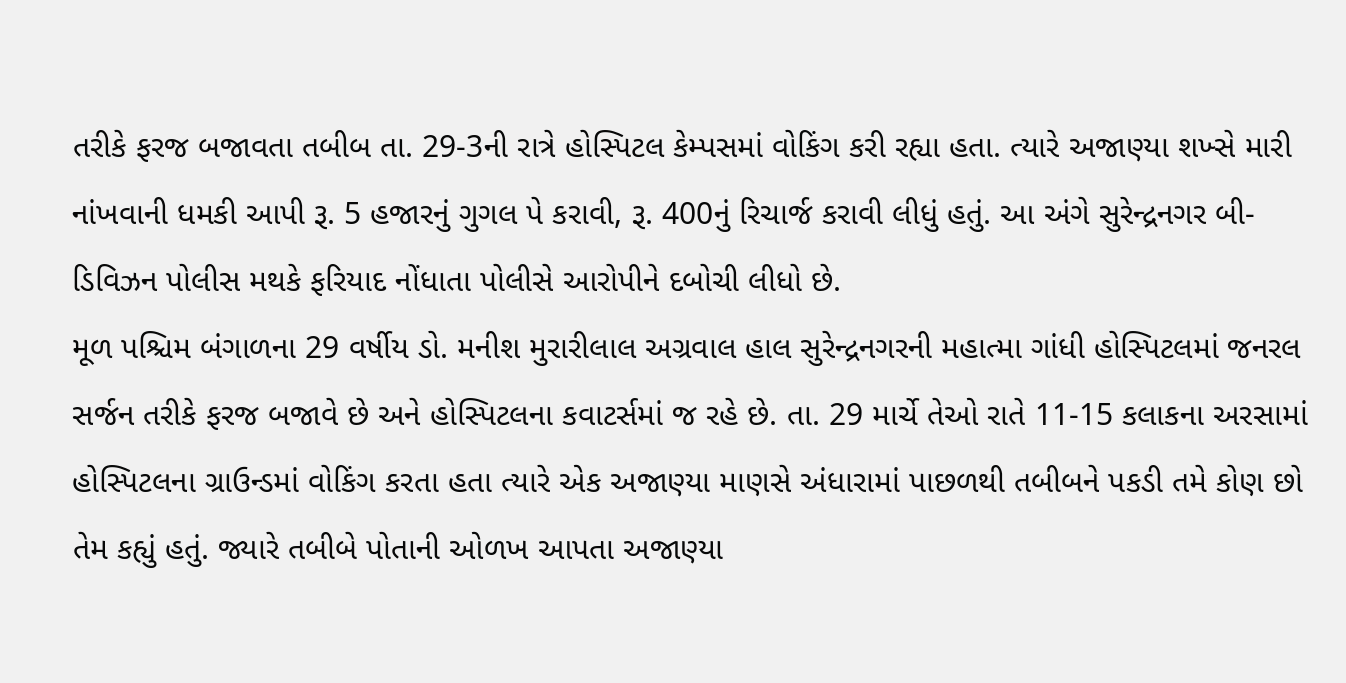તરીકે ફરજ બજાવતા તબીબ તા. 29-3ની રાત્રે હોસ્પિટલ કેમ્પસમાં વોકિંગ કરી રહ્યા હતા. ત્યારે અજાણ્યા શખ્સે મારી નાંખવાની ધમકી આપી રૂ. 5 હજારનું ગુગલ પે કરાવી, રૂ. 400નું રિચાર્જ કરાવી લીધું હતું. આ અંગે સુરેન્દ્રનગર બી-ડિવિઝન પોલીસ મથકે ફરિયાદ નોંધાતા પોલીસે આરોપીને દબોચી લીધો છે.
મૂળ પશ્ચિમ બંગાળના 29 વર્ષીય ડો. મનીશ મુરારીલાલ અગ્રવાલ હાલ સુરેન્દ્રનગરની મહાત્મા ગાંધી હોસ્પિટલમાં જનરલ સર્જન તરીકે ફરજ બજાવે છે અને હોસ્પિટલના કવાટર્સમાં જ રહે છે. તા. 29 માર્ચે તેઓ રાતે 11-15 કલાકના અરસામાં હોસ્પિટલના ગ્રાઉન્ડમાં વોકિંગ કરતા હતા ત્યારે એક અજાણ્યા માણસે અંધારામાં પાછળથી તબીબને પકડી તમે કોણ છો તેમ કહ્યું હતું. જ્યારે તબીબે પોતાની ઓળખ આપતા અજાણ્યા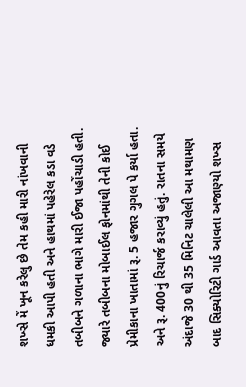શખ્સે મેં ખૂન કરેલુ છે તેમ કહી મારી નાંખવાની ધમકી આપી હતી અને હાથમાં પહેરેલ કડા વડે તબીબને ગળાના ભાગે મારી ઈજા પહોંચાડી હતી. જ્યારે તબીબના મોબાઈલ ફોનમાંથી તેની કોઈ પ્રેમીકાના ખાતામાં રૂ. 5 હજાર ગુગલ પે કર્યા હતા. અને રૂ. 400નું રિચાર્જ કરાવ્યું હતું. રાતના સમયે અંદાજે 30 થી 35 મિનિટ ચાલેલી આ મથામણ બાદ સિક્યોરિટી ગાર્ડ આવતા અજાણ્યો શખ્સ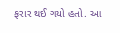ફરાર થઈ ગયો હતો. આ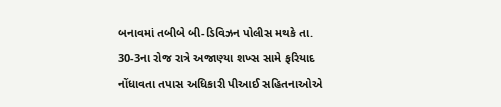બનાવમાં તબીબે બી-ડિવિઝન પોલીસ મથકે તા. 30-3ના રોજ રાત્રે અજાણ્યા શખ્સ સામે ફરિયાદ નોંધાવતા તપાસ અધિકારી પીઆઈ સહિતનાઓએ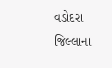વડોદરા જિલ્લાના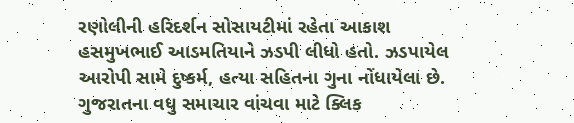રણોલીની હરિદર્શન સોસાયટીમાં રહેતા આકાશ હસમુખભાઈ આડમતિયાને ઝડપી લીધો હતો. ઝડપાયેલ આરોપી સામે દુષ્કર્મ, હત્યા સહિતના ગુના નોંધાયેલા છે.
ગુજરાતના વધુ સમાચાર વાંચવા માટે ક્લિક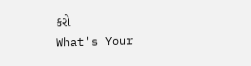કરો
What's Your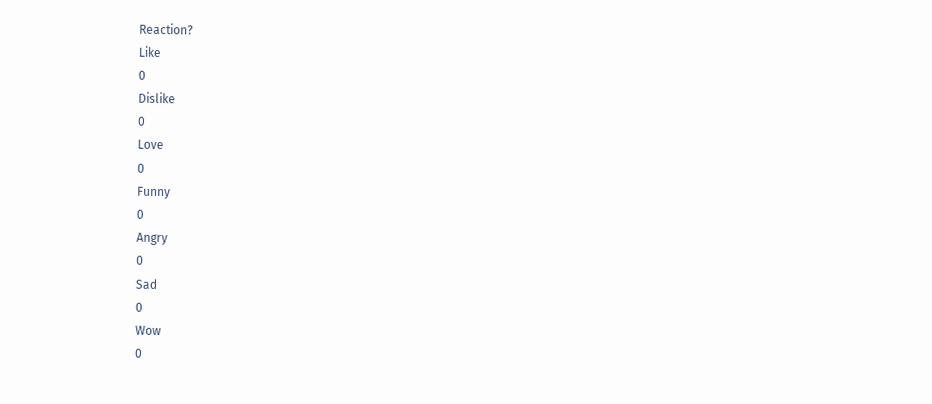Reaction?
Like
0
Dislike
0
Love
0
Funny
0
Angry
0
Sad
0
Wow
0